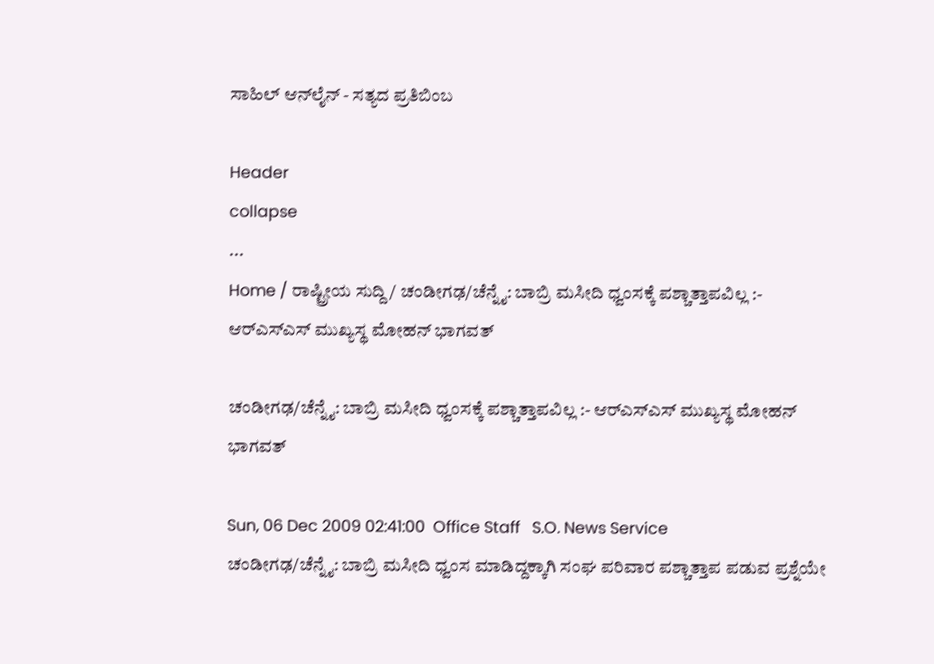ಸಾಹಿಲ್ ಆನ್‌ಲೈನ್ - ಸತ್ಯದ ಪ್ರತಿಬಿಂಬ

Header
collapse
...
Home / ರಾಷ್ಟ್ರೀಯ ಸುದ್ದಿ / ಚಂಡೀಗಢ/ಚೆನ್ನೈ: ಬಾಬ್ರಿ ಮಸೀದಿ ಧ್ವಂಸಕ್ಕೆ ಪಶ್ಚಾತ್ತಾಪವಿಲ್ಲ :- ಆರ್‌ಎಸ್‌ಎಸ್ ಮುಖ್ಯಸ್ಥ ಮೋಹನ್ ಭಾಗವತ್

ಚಂಡೀಗಢ/ಚೆನ್ನೈ: ಬಾಬ್ರಿ ಮಸೀದಿ ಧ್ವಂಸಕ್ಕೆ ಪಶ್ಚಾತ್ತಾಪವಿಲ್ಲ :- ಆರ್‌ಎಸ್‌ಎಸ್ ಮುಖ್ಯಸ್ಥ ಮೋಹನ್ ಭಾಗವತ್

Sun, 06 Dec 2009 02:41:00  Office Staff   S.O. News Service
ಚಂಡೀಗಢ/ಚೆನ್ನೈ: ಬಾಬ್ರಿ ಮಸೀದಿ ಧ್ವಂಸ ಮಾಡಿದ್ದಕ್ಕಾಗಿ ಸಂಘ ಪರಿವಾರ ಪಶ್ಚಾತ್ತಾಪ ಪಡುವ ಪ್ರಶ್ನೆಯೇ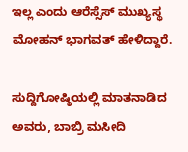ಇಲ್ಲ ಎಂದು ಆರೆಸ್ಸೆಸ್ ಮುಖ್ಯಸ್ಥ ಮೋಹನ್ ಭಾಗವತ್ ಹೇಳಿದ್ದಾರೆ.

ಸುದ್ದಿಗೋಷ್ಠಿಯಲ್ಲಿ ಮಾತನಾಡಿದ ಅವರು, ಬಾಬ್ರಿ ಮಸೀದಿ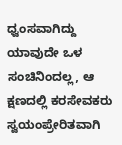ಧ್ವಂಸವಾಗಿದ್ದು ಯಾವುದೇ ಒಳ ಸಂಚಿನಿಂದಲ್ಲ, ಆ ಕ್ಷಣದಲ್ಲಿ ಕರಸೇವಕರು ಸ್ವಯಂಪ್ರೇರಿತವಾಗಿ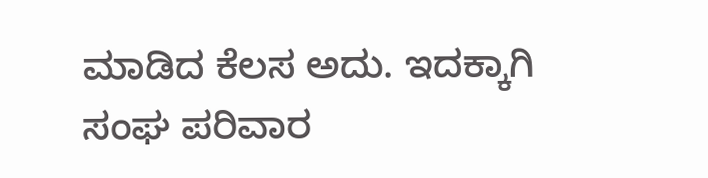ಮಾಡಿದ ಕೆಲಸ ಅದು. ಇದಕ್ಕಾಗಿ ಸಂಘ ಪರಿವಾರ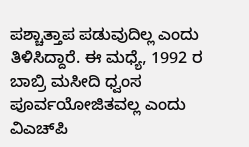ಪಶ್ಚಾತ್ತಾಪ ಪಡುವುದಿಲ್ಲ ಎಂದು ತಿಳಿಸಿದ್ದಾರೆ. ಈ ಮಧ್ಯೆ, 1992 ರ ಬಾಬ್ರಿ ಮಸೀದಿ ಧ್ವಂಸ ಪೂರ್ವಯೋಜಿತವಲ್ಲ ಎಂದು ವಿ‌ಎಚ್‌ಪಿ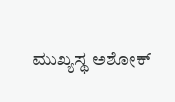ಮುಖ್ಯಸ್ಥ ಅಶೋಕ್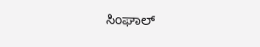ಸಿಂಘಾಲ್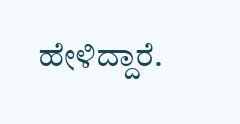ಹೇಳಿದ್ದಾರೆ.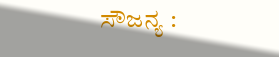ಸೌಜನ್ಯ :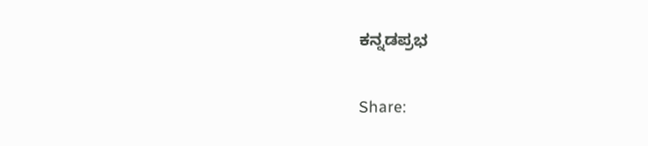ಕನ್ನಡಪ್ರಭ

Share: